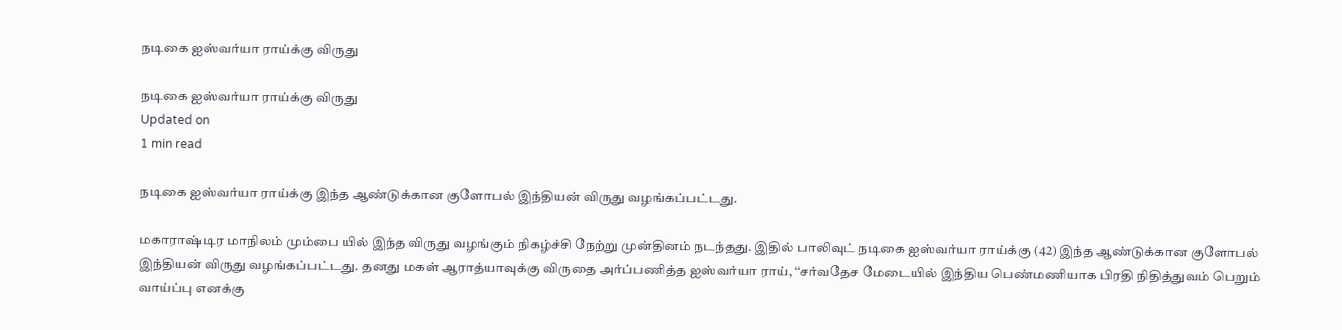நடிகை ஐஸ்வர்யா ராய்க்கு விருது

நடிகை ஐஸ்வர்யா ராய்க்கு விருது
Updated on
1 min read

நடிகை ஐஸ்வர்யா ராய்க்கு இந்த ஆண்டுக்கான குளோபல் இந்தியன் விருது வழங்கப்பட்டது.

மகாராஷ்டிர மாநிலம் மும்பை யில் இந்த விருது வழங்கும் நிகழ்ச்சி நேற்று முன்தினம் நடந்தது. இதில் பாலிவுட் நடிகை ஐஸ்வர்யா ராய்க்கு (42) இந்த ஆண்டுக்கான குளோபல் இந்தியன் விருது வழங்கப்பட்டது. தனது மகள் ஆராத்யாவுக்கு விருதை அர்ப்பணித்த ஐஸ்வர்யா ராய், ‘‘சர்வதேச மேடையில் இந்திய பெண்மணியாக பிரதி நிதித்துவம் பெறும் வாய்ப்பு எனக்கு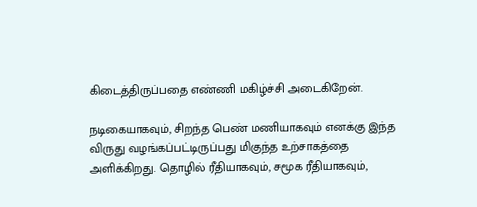கிடைத்திருப்பதை எண்ணி மகிழ்ச்சி அடைகிறேன்.

நடிகையாகவும், சிறந்த பெண் மணியாகவும் எனக்கு இந்த விருது வழங்கப்பட்டிருப்பது மிகுந்த உற்சாகத்தை அளிக்கிறது. தொழில் ரீதியாகவும், சமூக ரீதியாகவும்,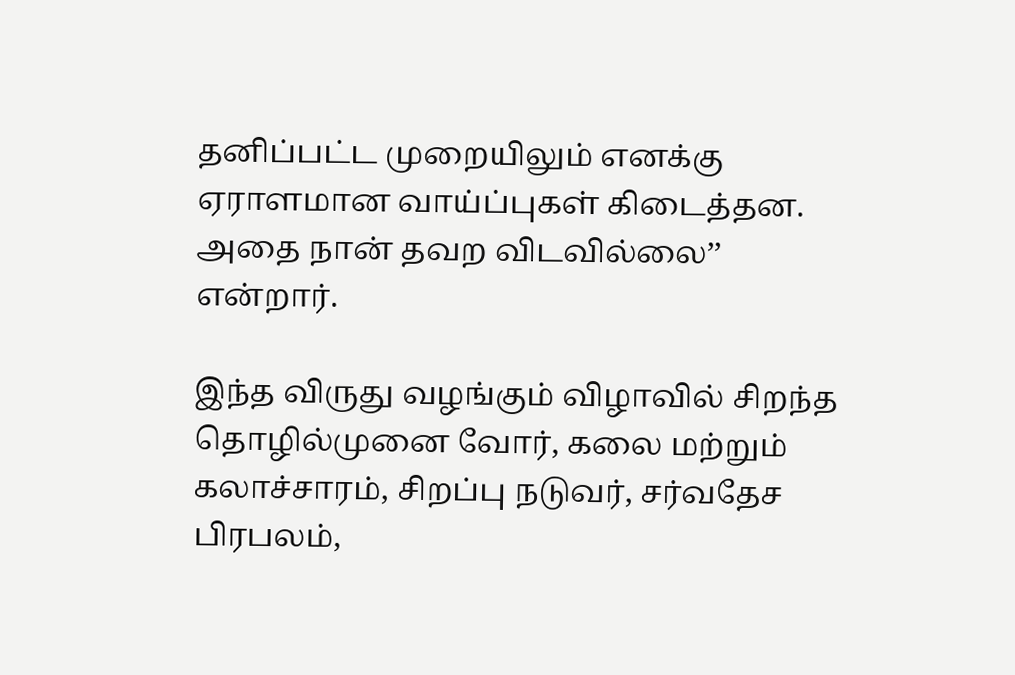தனிப்பட்ட முறையிலும் எனக்கு ஏராளமான வாய்ப்புகள் கிடைத்தன. அதை நான் தவற விடவில்லை’’ என்றார்.

இந்த விருது வழங்கும் விழாவில் சிறந்த தொழில்முனை வோர், கலை மற்றும் கலாச்சாரம், சிறப்பு நடுவர், சர்வதேச பிரபலம்,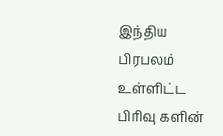இந்திய பிரபலம் உள்ளிட்ட பிரிவு களின்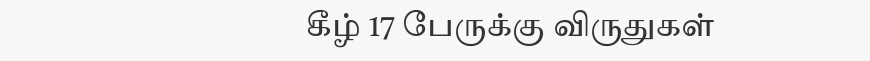கீழ் 17 பேருக்கு விருதுகள்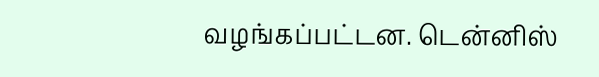வழங்கப்பட்டன. டென்னிஸ்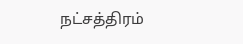நட்சத்திரம்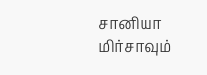சானியா மிர்சாவும்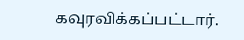கவுரவிக்கப்பட்டார்.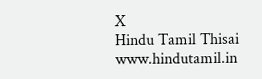X
Hindu Tamil Thisai
www.hindutamil.in